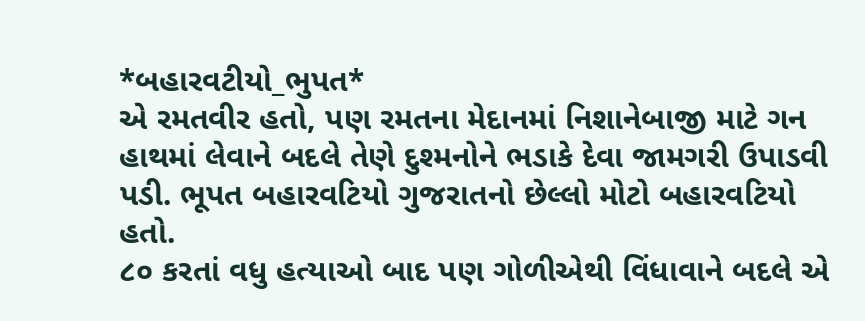*બહારવટીયો_ભુપત*
એ રમતવીર હતો, પણ રમતના મેદાનમાં નિશાનેબાજી માટે ગન હાથમાં લેવાને બદલે તેણે દુશ્મનોને ભડાકે દેવા જામગરી ઉપાડવી પડી. ભૂપત બહારવટિયો ગુજરાતનો છેલ્લો મોટો બહારવટિયો હતો.
૮૦ કરતાં વધુ હત્યાઓ બાદ પણ ગોળીએથી વિંધાવાને બદલે એ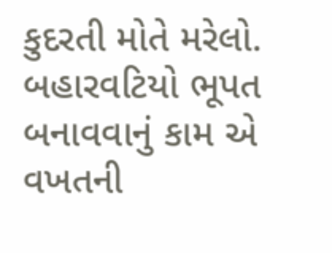કુદરતી મોતે મરેલો. બહારવટિયો ભૂપત બનાવવાનું કામ એ વખતની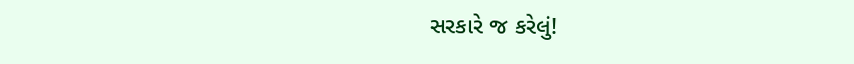સરકારે જ કરેલું!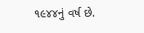૧૯૪૪નું વર્ષ છે.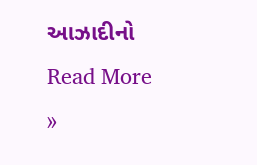આઝાદીનો
Read More »